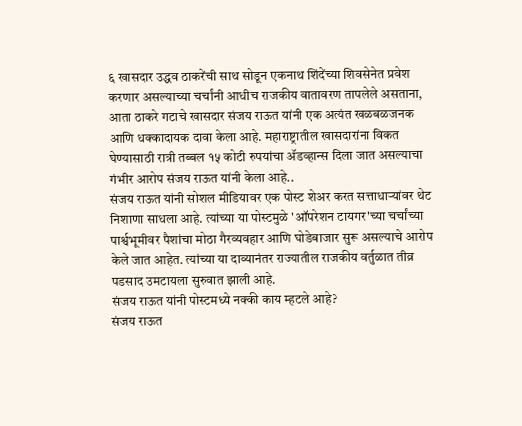६ खासदार उद्धव ठाकरेंची साथ सोडून एकनाथ शिंदेंच्या शिवसेनेत प्रवेश करणार असल्याच्या चर्चांनी आधीच राजकीय वातावरण तापलेले असताना, आता ठाकरे गटाचे खासदार संजय राऊत यांनी एक अत्यंत खळबळजनक आणि धक्कादायक दावा केला आहे. महाराष्ट्रातील खासदारांना विकत घेण्यासाठी रात्री तब्बल १५ कोटी रुपयांचा ॲडव्हान्स दिला जात असल्याचा गंभीर आरोप संजय राऊत यांनी केला आहे..
संजय राऊत यांनी सोशल मीडियावर एक पोस्ट शेअर करत सत्ताधाऱ्यांवर थेट निशाणा साधला आहे. त्यांच्या या पोस्टमुळे 'ऑपरेशन टायगर'च्या चर्चांच्या पार्श्वभूमीवर पैशांचा मोठा गैरव्यवहार आणि घोडेबाजार सुरू असल्याचे आरोप केले जात आहेत. त्यांच्या या दाव्यानंतर राज्यातील राजकीय वर्तुळात तीव्र पडसाद उमटायला सुरुवात झाली आहे.
संजय राऊत यांनी पोस्टमध्ये नक्की काय म्हटले आहे?
संजय राऊत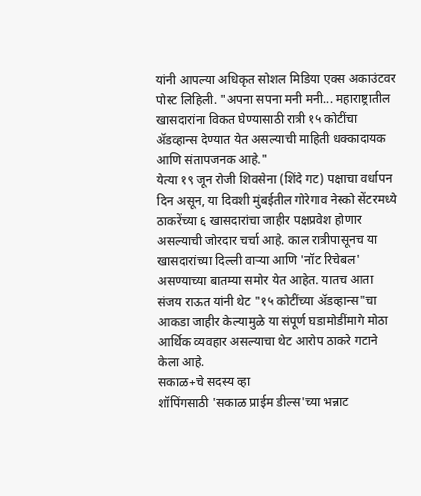यांनी आपल्या अधिकृत सोशल मिडिया एक्स अकाउंटवर पोस्ट लिहिली. "अपना सपना मनी मनी... महाराष्ट्रातील खासदारांना विकत घेण्यासाठी रात्री १५ कोटींचा ॲडव्हान्स देण्यात येत असल्याची माहिती धक्कादायक आणि संतापजनक आहे."
येत्या १९ जून रोजी शिवसेना (शिंदे गट) पक्षाचा वर्धापन दिन असून, या दिवशी मुंबईतील गोरेगाव नेस्को सेंटरमध्ये ठाकरेंच्या ६ खासदारांचा जाहीर पक्षप्रवेश होणार असल्याची जोरदार चर्चा आहे. काल रात्रीपासूनच या खासदारांच्या दिल्ली वाऱ्या आणि 'नॉट रिचेबल' असण्याच्या बातम्या समोर येत आहेत. यातच आता संजय राऊत यांनी थेट "१५ कोटींच्या ॲडव्हान्स"चा आकडा जाहीर केल्यामुळे या संपूर्ण घडामोडींमागे मोठा आर्थिक व्यवहार असल्याचा थेट आरोप ठाकरे गटाने केला आहे.
सकाळ+चे सदस्य व्हा
शॉपिंगसाठी 'सकाळ प्राईम डील्स'च्या भन्नाट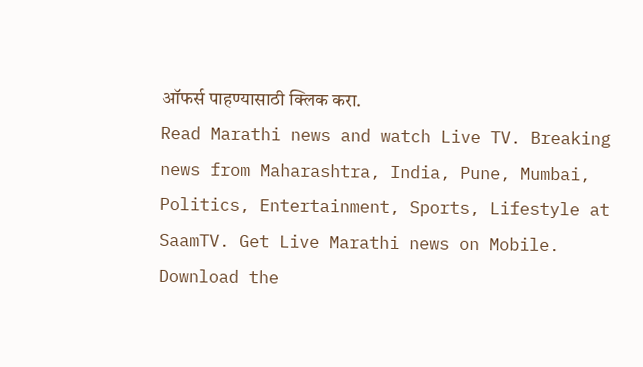ऑफर्स पाहण्यासाठी क्लिक करा.
Read Marathi news and watch Live TV. Breaking news from Maharashtra, India, Pune, Mumbai, Politics, Entertainment, Sports, Lifestyle at SaamTV. Get Live Marathi news on Mobile. Download the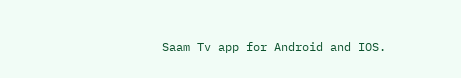Saam Tv app for Android and IOS.